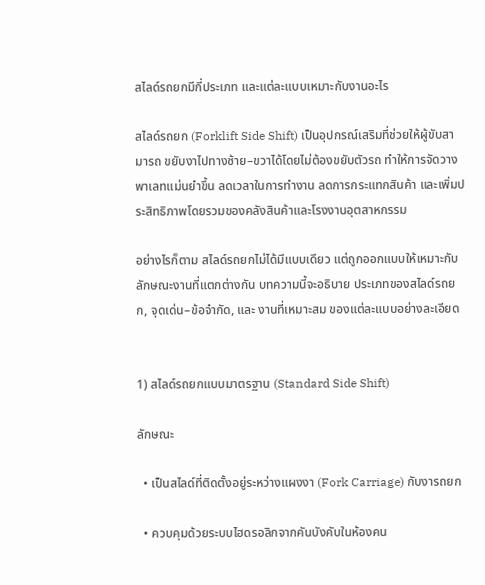สไลด์รถยกมีกี่ประเภท และแต่ละแบบเหมาะกับงานอะไร

สไลด์รถยก (Forklift Side Shift) เป็นอุปกรณ์เสริมที่ช่วยให้ผู้ขับสามารถ ขยับงาไปทางซ้าย–ขวาได้โดยไม่ต้องขยับตัวรถ ทำให้การจัดวางพาเลทแม่นยำขึ้น ลดเวลาในการทำงาน ลดการกระแทกสินค้า และเพิ่มประสิทธิภาพโดยรวมของคลังสินค้าและโรงงานอุตสาหกรรม

อย่างไรก็ตาม สไลด์รถยกไม่ได้มีแบบเดียว แต่ถูกออกแบบให้เหมาะกับลักษณะงานที่แตกต่างกัน บทความนี้จะอธิบาย ประเภทของสไลด์รถยก, จุดเด่น–ข้อจำกัด, และ งานที่เหมาะสม ของแต่ละแบบอย่างละเอียด


1) สไลด์รถยกแบบมาตรฐาน (Standard Side Shift)

ลักษณะ

  • เป็นสไลด์ที่ติดตั้งอยู่ระหว่างแผงงา (Fork Carriage) กับงารถยก

  • ควบคุมด้วยระบบไฮดรอลิกจากคันบังคับในห้องคน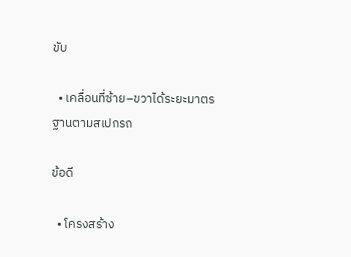ขับ

  • เคลื่อนที่ซ้าย–ขวาได้ระยะมาตรฐานตามสเปกรถ

ข้อดี

  • โครงสร้าง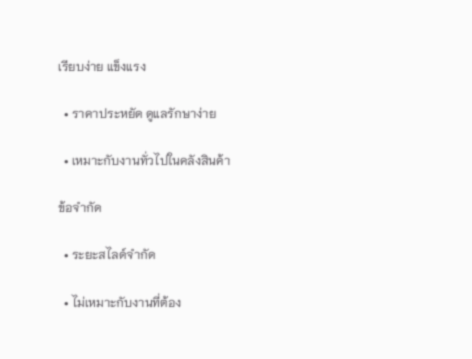เรียบง่าย แข็งแรง

  • ราคาประหยัด ดูแลรักษาง่าย

  • เหมาะกับงานทั่วไปในคลังสินค้า

ข้อจำกัด

  • ระยะสไลด์จำกัด

  • ไม่เหมาะกับงานที่ต้อง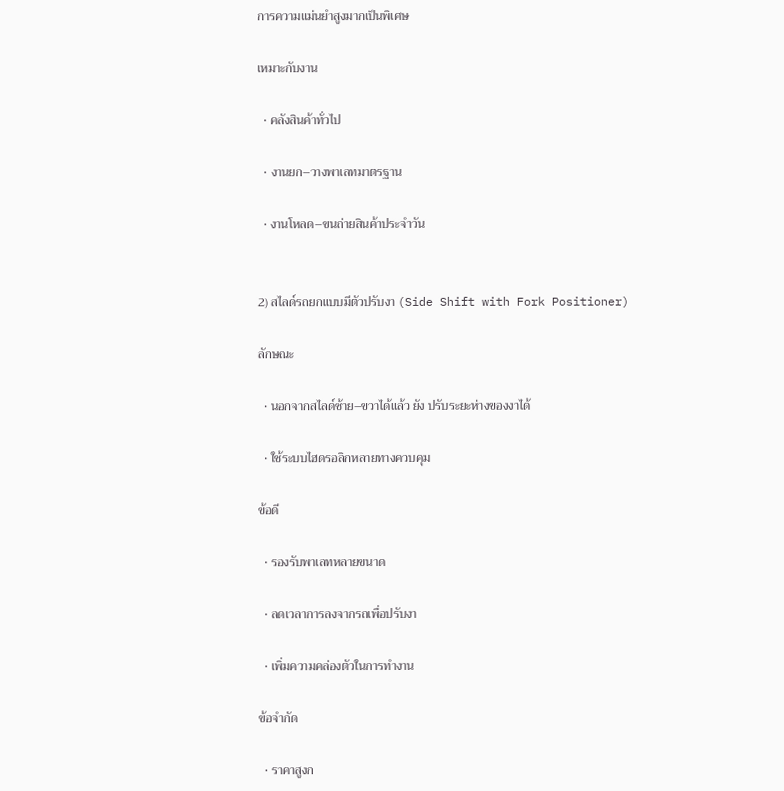การความแม่นยำสูงมากเป็นพิเศษ

เหมาะกับงาน

  • คลังสินค้าทั่วไป

  • งานยก–วางพาเลทมาตรฐาน

  • งานโหลด–ขนถ่ายสินค้าประจำวัน


2) สไลด์รถยกแบบมีตัวปรับงา (Side Shift with Fork Positioner)

ลักษณะ

  • นอกจากสไลด์ซ้าย–ขวาได้แล้ว ยัง ปรับระยะห่างของงาได้

  • ใช้ระบบไฮดรอลิกหลายทางควบคุม

ข้อดี

  • รองรับพาเลทหลายขนาด

  • ลดเวลาการลงจากรถเพื่อปรับงา

  • เพิ่มความคล่องตัวในการทำงาน

ข้อจำกัด

  • ราคาสูงก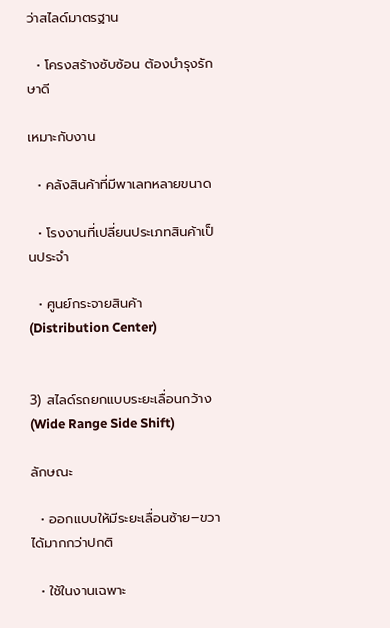ว่าสไลด์มาตรฐาน

  • โครงสร้างซับซ้อน ต้องบำรุงรักษาดี

เหมาะกับงาน

  • คลังสินค้าที่มีพาเลทหลายขนาด

  • โรงงานที่เปลี่ยนประเภทสินค้าเป็นประจำ

  • ศูนย์กระจายสินค้า (Distribution Center)


3) สไลด์รถยกแบบระยะเลื่อนกว้าง (Wide Range Side Shift)

ลักษณะ

  • ออกแบบให้มีระยะเลื่อนซ้าย–ขวาได้มากกว่าปกติ

  • ใช้ในงานเฉพาะ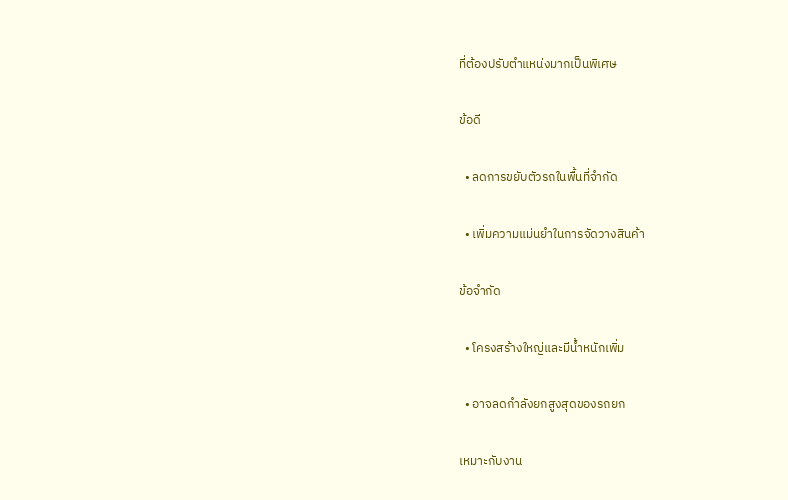ที่ต้องปรับตำแหน่งมากเป็นพิเศษ

ข้อดี

  • ลดการขยับตัวรถในพื้นที่จำกัด

  • เพิ่มความแม่นยำในการจัดวางสินค้า

ข้อจำกัด

  • โครงสร้างใหญ่และมีน้ำหนักเพิ่ม

  • อาจลดกำลังยกสูงสุดของรถยก

เหมาะกับงาน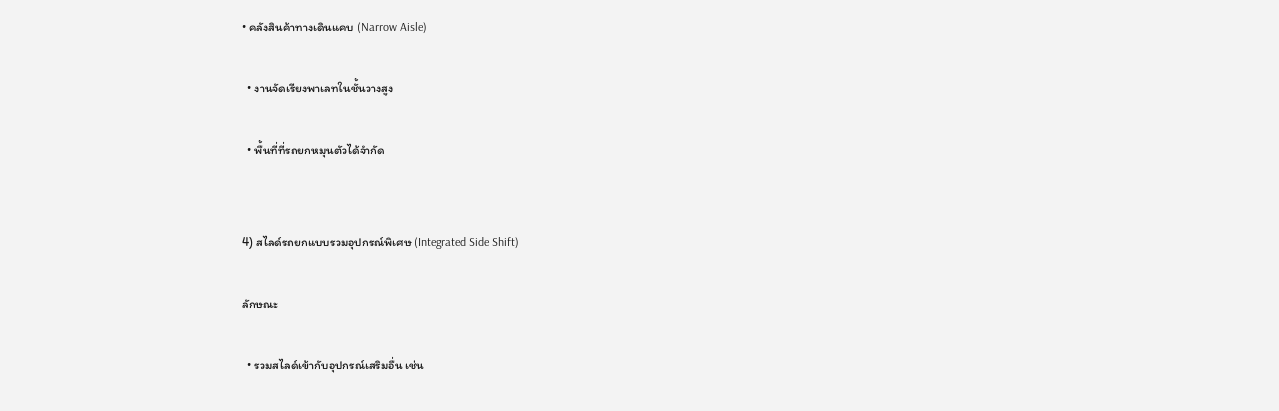• คลังสินค้าทางเดินแคบ (Narrow Aisle)

  • งานจัดเรียงพาเลทในชั้นวางสูง

  • พื้นที่ที่รถยกหมุนตัวได้จำกัด


4) สไลด์รถยกแบบรวมอุปกรณ์พิเศษ (Integrated Side Shift)

ลักษณะ

  • รวมสไลด์เข้ากับอุปกรณ์เสริมอื่น เช่น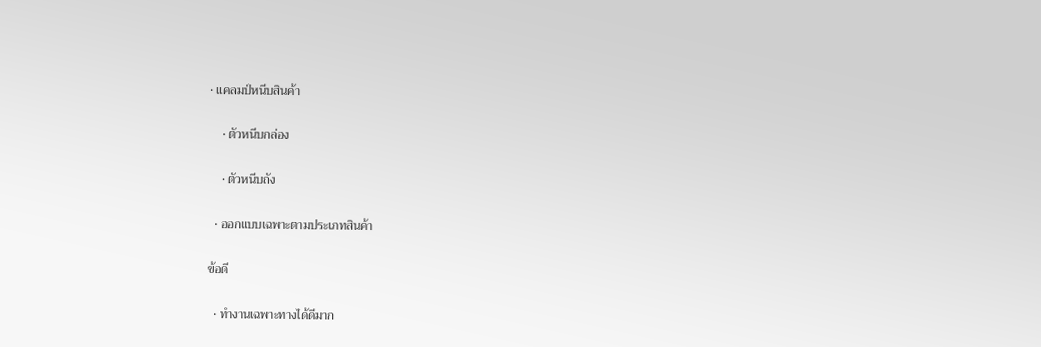• แคลมป์หนีบสินค้า

    • ตัวหนีบกล่อง

    • ตัวหนีบถัง

  • ออกแบบเฉพาะตามประเภทสินค้า

ข้อดี

  • ทำงานเฉพาะทางได้ดีมาก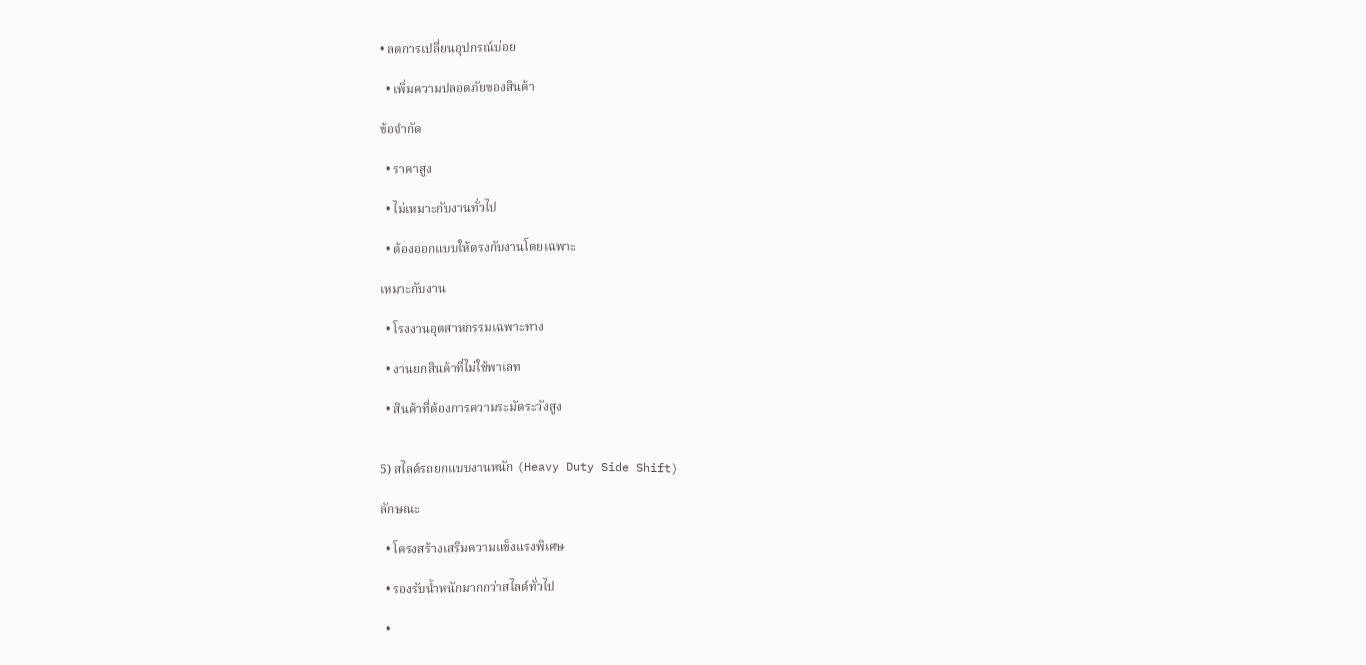• ลดการเปลี่ยนอุปกรณ์บ่อย

  • เพิ่มความปลอดภัยของสินค้า

ข้อจำกัด

  • ราคาสูง

  • ไม่เหมาะกับงานทั่วไป

  • ต้องออกแบบให้ตรงกับงานโดยเฉพาะ

เหมาะกับงาน

  • โรงงานอุตสาหกรรมเฉพาะทาง

  • งานยกสินค้าที่ไม่ใช้พาเลท

  • สินค้าที่ต้องการความระมัดระวังสูง


5) สไลด์รถยกแบบงานหนัก (Heavy Duty Side Shift)

ลักษณะ

  • โครงสร้างเสริมความแข็งแรงพิเศษ

  • รองรับน้ำหนักมากกว่าสไลด์ทั่วไป

  •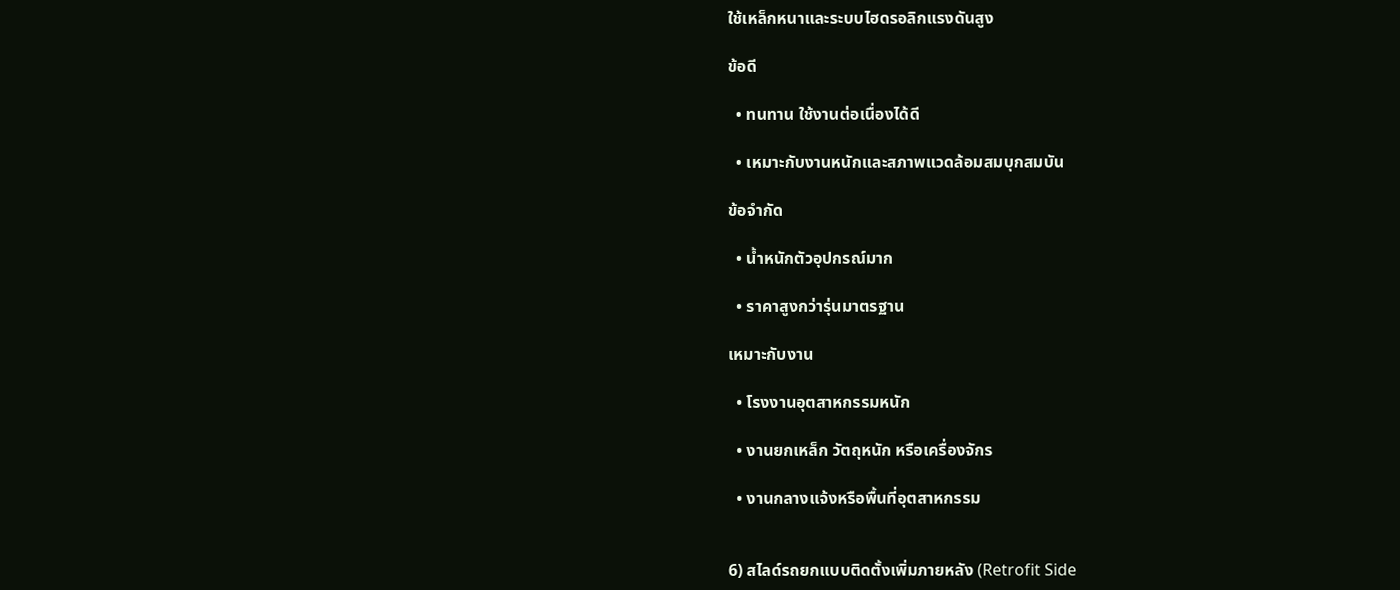ใช้เหล็กหนาและระบบไฮดรอลิกแรงดันสูง

ข้อดี

  • ทนทาน ใช้งานต่อเนื่องได้ดี

  • เหมาะกับงานหนักและสภาพแวดล้อมสมบุกสมบัน

ข้อจำกัด

  • น้ำหนักตัวอุปกรณ์มาก

  • ราคาสูงกว่ารุ่นมาตรฐาน

เหมาะกับงาน

  • โรงงานอุตสาหกรรมหนัก

  • งานยกเหล็ก วัตถุหนัก หรือเครื่องจักร

  • งานกลางแจ้งหรือพื้นที่อุตสาหกรรม


6) สไลด์รถยกแบบติดตั้งเพิ่มภายหลัง (Retrofit Side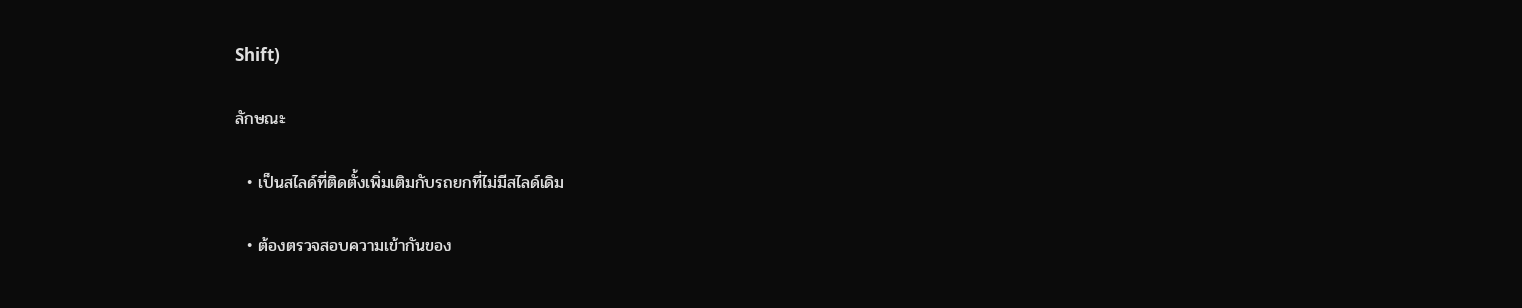Shift)

ลักษณะ

  • เป็นสไลด์ที่ติดตั้งเพิ่มเติมกับรถยกที่ไม่มีสไลด์เดิม

  • ต้องตรวจสอบความเข้ากันของ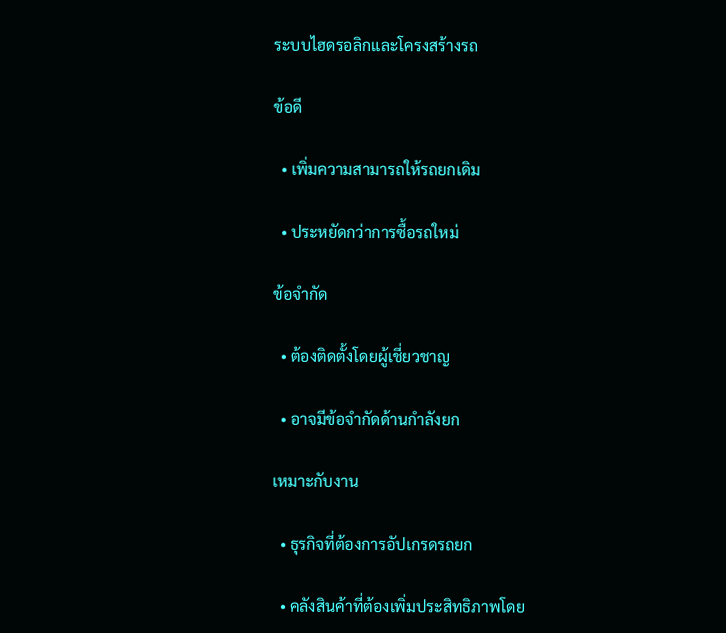ระบบไฮดรอลิกและโครงสร้างรถ

ข้อดี

  • เพิ่มความสามารถให้รถยกเดิม

  • ประหยัดกว่าการซื้อรถใหม่

ข้อจำกัด

  • ต้องติดตั้งโดยผู้เชี่ยวชาญ

  • อาจมีข้อจำกัดด้านกำลังยก

เหมาะกับงาน

  • ธุรกิจที่ต้องการอัปเกรดรถยก

  • คลังสินค้าที่ต้องเพิ่มประสิทธิภาพโดย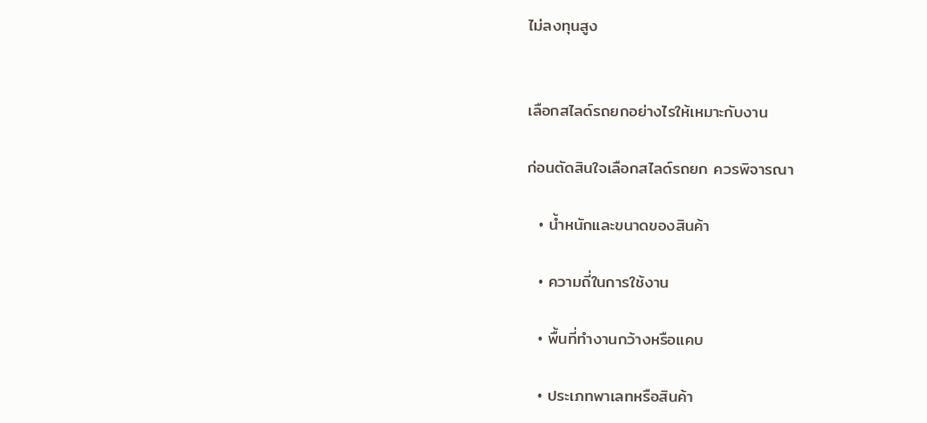ไม่ลงทุนสูง


เลือกสไลด์รถยกอย่างไรให้เหมาะกับงาน

ก่อนตัดสินใจเลือกสไลด์รถยก ควรพิจารณา

  • น้ำหนักและขนาดของสินค้า

  • ความถี่ในการใช้งาน

  • พื้นที่ทำงานกว้างหรือแคบ

  • ประเภทพาเลทหรือสินค้า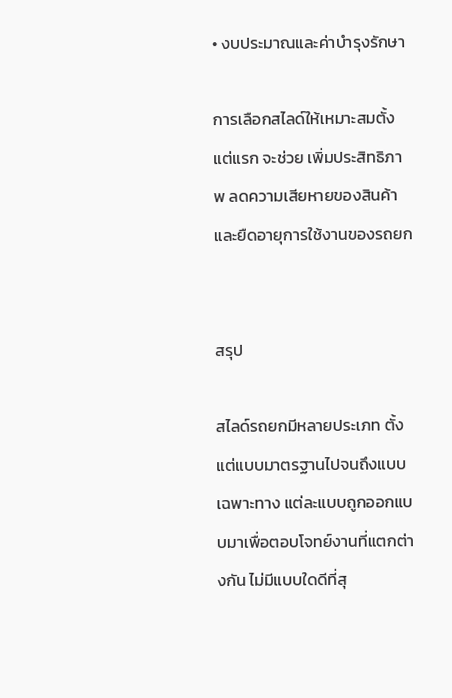• งบประมาณและค่าบำรุงรักษา

การเลือกสไลด์ให้เหมาะสมตั้งแต่แรก จะช่วย เพิ่มประสิทธิภาพ ลดความเสียหายของสินค้า และยืดอายุการใช้งานของรถยก


สรุป

สไลด์รถยกมีหลายประเภท ตั้งแต่แบบมาตรฐานไปจนถึงแบบเฉพาะทาง แต่ละแบบถูกออกแบบมาเพื่อตอบโจทย์งานที่แตกต่างกัน ไม่มีแบบใดดีที่สุ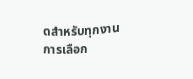ดสำหรับทุกงาน การเลือก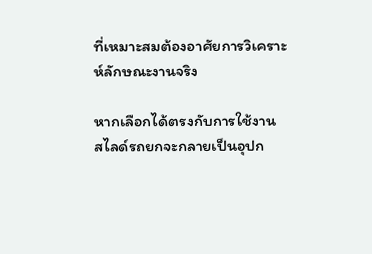ที่เหมาะสมต้องอาศัยการวิเคราะห์ลักษณะงานจริง

หากเลือกได้ตรงกับการใช้งาน สไลด์รถยกจะกลายเป็นอุปก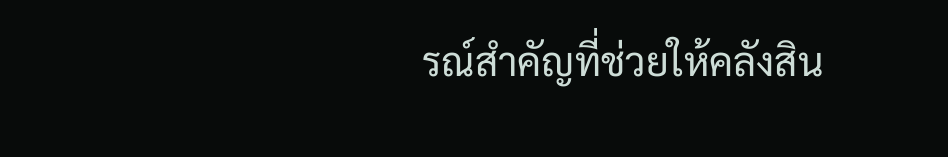รณ์สำคัญที่ช่วยให้คลังสิน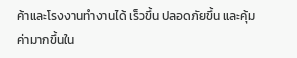ค้าและโรงงานทำงานได้ เร็วขึ้น ปลอดภัยขึ้น และคุ้มค่ามากขึ้นใน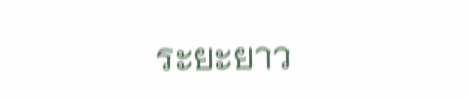ระยะยาว